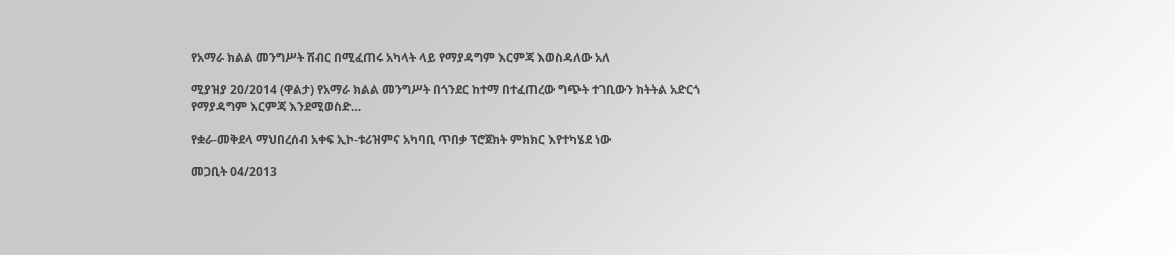የአማራ ክልል መንግሥት ሽብር በሚፈጠሩ አካላት ላይ የማያዳግም እርምጃ እወስዳለው አለ

ሚያዝያ 20/2014 (ዋልታ) የአማራ ክልል መንግሥት በጎንደር ከተማ በተፈጠረው ግጭት ተገቢውን ክትትል አድርጎ የማያዳግም እርምጃ እንደሚወስድ…

የቋራ-መቅደላ ማህበረሰብ አቀፍ ኢኮ-ቱሪዝምና አካባቢ ጥበቃ ፕሮጀክት ምክክር እየተካሄደ ነው

መጋቢት 04/2013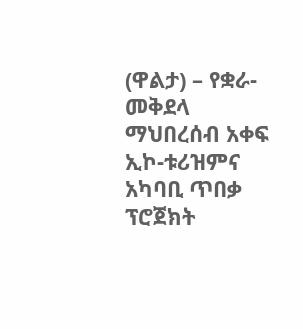(ዋልታ) – የቋራ-መቅደላ ማህበረሰብ አቀፍ ኢኮ-ቱሪዝምና አካባቢ ጥበቃ ፕሮጀክት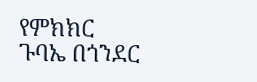የምክክር ጉባኤ በጎንደር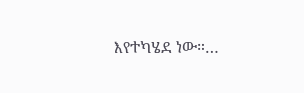እየተካሄደ ነው።…